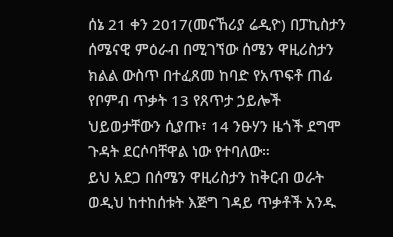ሰኔ 21 ቀን 2017(መናኸሪያ ሬዲዮ) በፓኪስታን ሰሜናዊ ምዕራብ በሚገኘው ሰሜን ዋዚሪስታን ክልል ውስጥ በተፈጸመ ከባድ የአጥፍቶ ጠፊ የቦምብ ጥቃት 13 የጸጥታ ኃይሎች ህይወታቸውን ሲያጡ፣ 14 ንፁሃን ዜጎች ደግሞ ጉዳት ደርሶባቸዋል ነው የተባለው።
ይህ አደጋ በሰሜን ዋዚሪስታን ከቅርብ ወራት ወዲህ ከተከሰቱት እጅግ ገዳይ ጥቃቶች አንዱ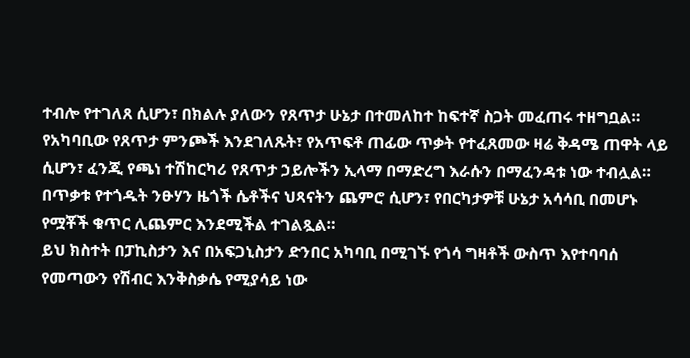ተብሎ የተገለጸ ሲሆን፣ በክልሉ ያለውን የጸጥታ ሁኔታ በተመለከተ ከፍተኛ ስጋት መፈጠሩ ተዘግቧል።
የአካባቢው የጸጥታ ምንጮች እንደገለጹት፣ የአጥፍቶ ጠፊው ጥቃት የተፈጸመው ዛሬ ቅዳሜ ጠዋት ላይ ሲሆን፣ ፈንጂ የጫነ ተሽከርካሪ የጸጥታ ኃይሎችን ኢላማ በማድረግ እራሱን በማፈንዳቱ ነው ተብሏል።
በጥቃቱ የተጎዱት ንፁሃን ዜጎች ሴቶችና ህጻናትን ጨምሮ ሲሆን፣ የበርካታዎቹ ሁኔታ አሳሳቢ በመሆኑ የሟቾች ቁጥር ሊጨምር እንደሚችል ተገልጿል።
ይህ ክስተት በፓኪስታን እና በአፍጋኒስታን ድንበር አካባቢ በሚገኙ የጎሳ ግዛቶች ውስጥ እየተባባሰ የመጣውን የሽብር እንቅስቃሴ የሚያሳይ ነው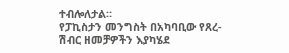ተብሎለታል።
የፓኪስታን መንግስት በአካባቢው የጸረ-ሽብር ዘመቻዎችን እያካሄደ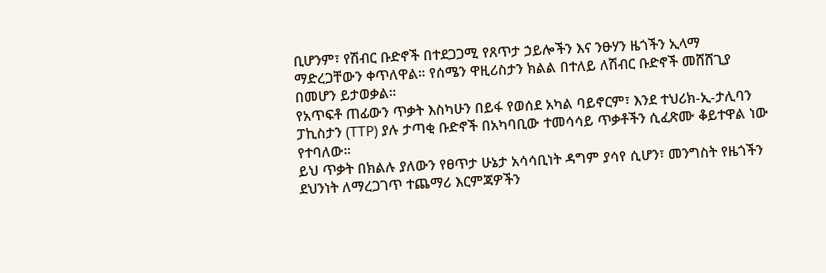ቢሆንም፣ የሽብር ቡድኖች በተደጋጋሚ የጸጥታ ኃይሎችን እና ንፁሃን ዜጎችን ኢላማ ማድረጋቸውን ቀጥለዋል። የሰሜን ዋዚሪስታን ክልል በተለይ ለሽብር ቡድኖች መሸሸጊያ በመሆን ይታወቃል።
የአጥፍቶ ጠፊውን ጥቃት እስካሁን በይፋ የወሰደ አካል ባይኖርም፣ እንደ ተህሪክ-ኢ-ታሊባን ፓኪስታን (TTP) ያሉ ታጣቂ ቡድኖች በአካባቢው ተመሳሳይ ጥቃቶችን ሲፈጽሙ ቆይተዋል ነው የተባለው።
ይህ ጥቃት በክልሉ ያለውን የፀጥታ ሁኔታ አሳሳቢነት ዳግም ያሳየ ሲሆን፣ መንግስት የዜጎችን ደህንነት ለማረጋገጥ ተጨማሪ እርምጃዎችን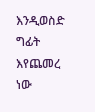እንዲወስድ ግፊት እየጨመረ ነው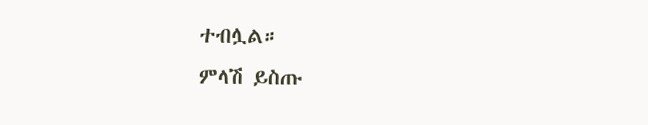ተብሏል።
ምላሽ ይስጡ